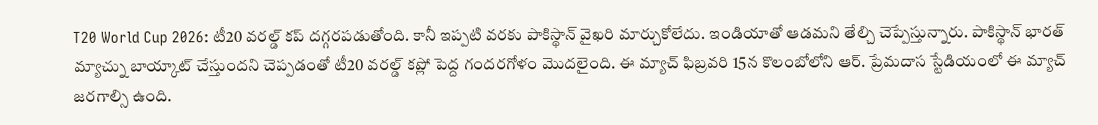T20 World Cup 2026: టీ20 వరల్డ్ కప్ దగ్గరపడుతోంది. కానీ ఇప్పటి వరకు పాకిస్థాన్ వైఖరి మార్చుకోలేదు. ఇండియాతో ఆడమని తేల్చి చెప్పేస్తున్నారు. పాకిస్థాన్ భారత్ మ్యాచ్ను బాయ్కాట్ చేస్తుందని చెప్పడంతో టీ20 వరల్డ్ కప్లో పెద్ద గందరగోళం మొదలైంది. ఈ మ్యాచ్ ఫిబ్రవరి 15న కొలంబోలోని ఆర్. ప్రేమదాస స్టేడియంలో ఈ మ్యాచ్ జరగాల్సి ఉంది.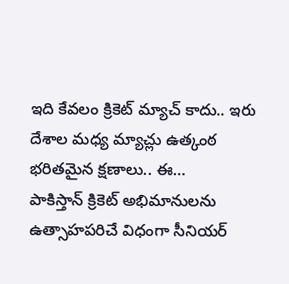ఇది కేవలం క్రికెట్ మ్యాచ్ కాదు.. ఇరు దేశాల మధ్య మ్యాచ్లు ఉత్కంఠ భరితమైన క్షణాలు.. ఈ…
పాకిస్తాన్ క్రికెట్ అభిమానులను ఉత్సాహపరిచే విధంగా సీనియర్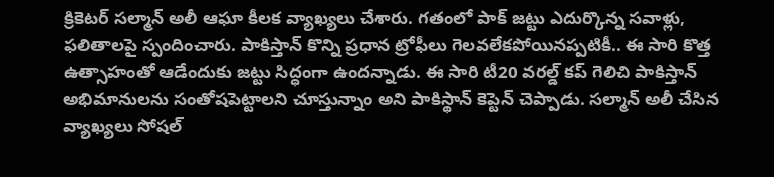క్రికెటర్ సల్మాన్ అలీ ఆఘా కీలక వ్యాఖ్యలు చేశారు. గతంలో పాక్ జట్టు ఎదుర్కొన్న సవాళ్లు, ఫలితాలపై స్పందించారు. పాకిస్తాన్ కొన్ని ప్రధాన ట్రోఫీలు గెలవలేకపోయినప్పటికీ.. ఈ సారి కొత్త ఉత్సాహంతో ఆడేందుకు జట్టు సిద్ధంగా ఉందన్నాడు. ఈ సారి టీ20 వరల్డ్ కప్ గెలిచి పాకిస్తాన్ అభిమానులను సంతోషపెట్టాలని చూస్తున్నాం అని పాకిస్థాన్ కెప్టెన్ చెప్పాడు. సల్మాన్ అలీ చేసిన వ్యాఖ్యలు సోషల్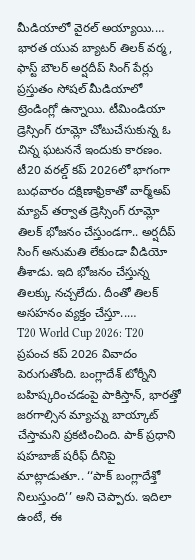మీడియాలో వైరల్ అయ్యాయి.…
భారత యువ బ్యాటర్ తిలక్ వర్మ, ఫాస్ట్ బౌలర్ అర్షదీప్ సింగ్ పేర్లు ప్రస్తుతం సోషల్ మీడియాలో ట్రెండింగ్లో ఉన్నాయి. టీమిండియా డ్రెస్సింగ్ రూమ్లో చోటుచేసుకున్న ఓ చిన్న ఘటననే ఇందుకు కారణం. టీ20 వరల్డ్ కప్ 2026లో భాగంగా బుధవారం దక్షిణాఫ్రికాతో వార్మ్అప్ మ్యాచ్ తర్వాత డ్రెస్సింగ్ రూమ్లో తిలక్ భోజనం చేస్తుండగా.. అర్షదీప్ సింగ్ అనుమతి లేకుండా వీడియో తీశాడు. ఇది భోజనం చేస్తున్న తిలక్కు నచ్చలేదు. దీంతో తిలక్ అసహనం వ్యక్తం చేస్తూ..…
T20 World Cup 2026: T20 ప్రపంచ కప్ 2026 వివాదం పెరుగుతోంది. బంగ్లాదేశ్ టోర్నీని బహిష్కరించడంపై పాకిస్తాన్, భారత్తో జరగాల్సిన మ్యాచ్ను బాయ్కాట్ చేస్తామని ప్రకటించింది. పాక్ ప్రధాని షహబాజ్ షరీఫ్ దీనిపై మాట్లాడుతూ.. ‘‘పాక్ బంగ్లాదేశ్తో నిలుస్తుంది’’ అని చెప్పారు. ఇదిలా ఉంటే, ఈ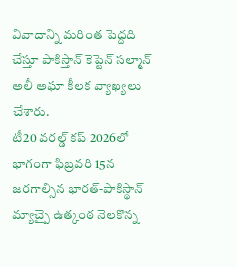వివాదాన్ని మరింత పెద్దది చేస్తూ పాకిస్తాన్ కెప్టెన్ సల్మాన్ అలీ అఘా కీలక వ్యాఖ్యలు చేశారు.
టీ20 వరల్డ్ కప్ 2026లో భాగంగా ఫిబ్రవరి 15న జరగాల్సిన భారత్-పాకిస్థాన్ మ్యాచ్పై ఉత్కంఠ నెలకొన్న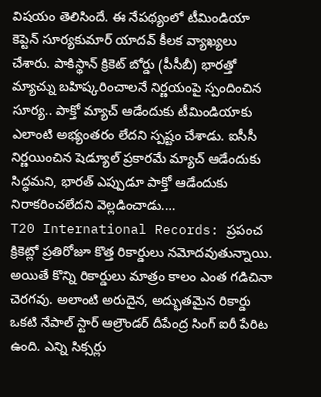విషయం తెలిసిందే. ఈ నేపథ్యంలో టీమిండియా కెప్టెన్ సూర్యకుమార్ యాదవ్ కీలక వ్యాఖ్యలు చేశారు. పాకిస్థాన్ క్రికెట్ బోర్డు (పీసీబీ) భారత్తో మ్యాచ్ను బహిష్కరించాలనే నిర్ణయంపై స్పందించిన సూర్య.. పాక్తో మ్యాచ్ ఆడేందుకు టీమిండియాకు ఎలాంటి అభ్యంతరం లేదని స్పష్టం చేశాడు. ఐసీసీ నిర్ణయించిన షెడ్యూల్ ప్రకారమే మ్యాచ్ ఆడేందుకు సిద్ధమని, భారత్ ఎప్పుడూ పాక్తో ఆడేందుకు నిరాకరించలేదని వెల్లడించాడు.…
T20 International Records: ప్రపంచ క్రికెట్లో ప్రతిరోజూ కొత్త రికార్డులు నమోదవుతున్నాయి. అయితే కొన్ని రికార్డులు మాత్రం కాలం ఎంత గడిచినా చెరగవు. అలాంటి అరుదైన, అద్భుతమైన రికార్డు ఒకటి నేపాల్ స్టార్ ఆల్రౌండర్ దీపేంద్ర సింగ్ ఐరీ పేరిట ఉంది. ఎన్ని సిక్సర్లు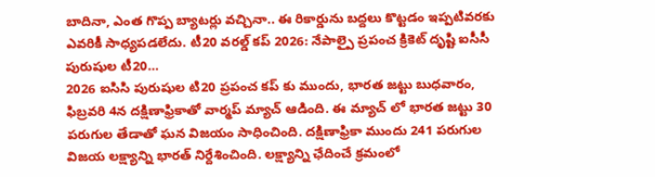బాదినా, ఎంత గొప్ప బ్యాటర్లు వచ్చినా.. ఈ రికార్డును బద్దలు కొట్టడం ఇప్పటివరకు ఎవరికీ సాధ్యపడలేదు. టీ20 వరల్డ్ కప్ 2026: నేపాల్పై ప్రపంచ క్రికెట్ దృష్టి ఐసీసీ పురుషుల టీ20…
2026 ఐసిసి పురుషుల టి20 ప్రపంచ కప్ కు ముందు, భారత జట్టు బుధవారం, ఫిబ్రవరి 4న దక్షిణాఫ్రికాతో వార్మప్ మ్యాచ్ ఆడింది. ఈ మ్యాచ్ లో భారత జట్టు 30 పరుగుల తేడాతో ఘన విజయం సాధించింది. దక్షిణాఫ్రికా ముందు 241 పరుగుల విజయ లక్ష్యాన్ని భారత్ నిర్దేశించింది. లక్ష్యాన్ని ఛేదించే క్రమంలో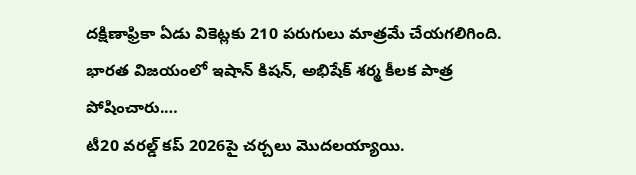దక్షిణాఫ్రికా ఏడు వికెట్లకు 210 పరుగులు మాత్రమే చేయగలిగింది. భారత విజయంలో ఇషాన్ కిషన్, అభిషేక్ శర్మ కీలక పాత్ర పోషించారు.…
టీ20 వరల్డ్ కప్ 2026పై చర్చలు మొదలయ్యాయి.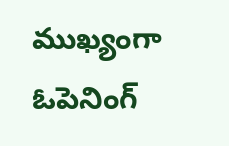ముఖ్యంగా ఓపెనింగ్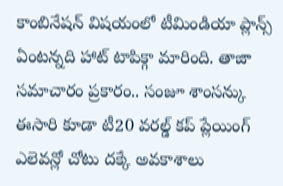కాంబినేషన్ విషయంలో టీమిండియా ప్లాన్స్ ఏంటన్నది హాట్ టాపిక్గా మారింది. తాజా సమాచారం ప్రకారం.. సంజూ శాంసన్కు ఈసారి కూడా టీ20 వరల్డ్ కప్ ప్లేయింగ్ ఎలెవన్లో చోటు దక్కే అవకాశాలు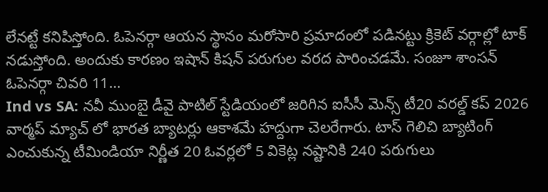లేనట్టే కనిపిస్తోంది. ఓపెనర్గా ఆయన స్థానం మరోసారి ప్రమాదంలో పడినట్టు క్రికెట్ వర్గాల్లో టాక్ నడుస్తోంది. అందుకు కారణం ఇషాన్ కిషన్ పరుగుల వరద పారించడమే. సంజూ శాంసన్ ఓపెనర్గా చివరి 11…
Ind vs SA: నవీ ముంబై డీవై పాటిల్ స్టేడియంలో జరిగిన ఐసీసీ మెన్స్ టీ20 వరల్డ్ కప్ 2026 వార్మప్ మ్యాచ్ లో భారత బ్యాటర్లు ఆకాశమే హద్దుగా చెలరేగారు. టాస్ గెలిచి బ్యాటింగ్ ఎంచుకున్న టీమిండియా నిర్ణీత 20 ఓవర్లలో 5 వికెట్ల నష్టానికి 240 పరుగులు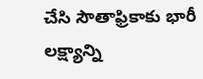చేసి సౌతాఫ్రికాకు భారీ లక్ష్యాన్ని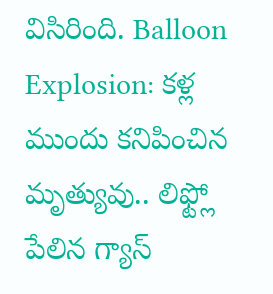విసిరింది. Balloon Explosion: కళ్ల ముందు కనిపించిన మృత్యువు.. లిఫ్ట్లో పేలిన గ్యాస్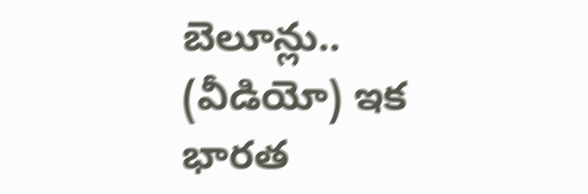బెలూన్లు.. (వీడియో) ఇక భారత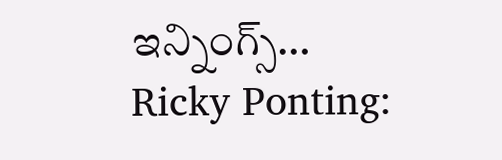ఇన్నింగ్స్…
Ricky Ponting: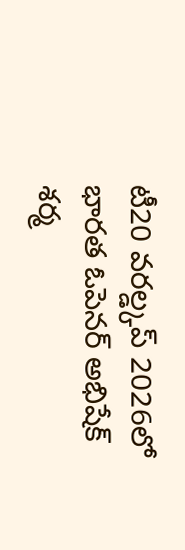టీ20 వరల్డ్కప్ 2026లో భారత ఓపెనర్ అభిషేక్ శర్మ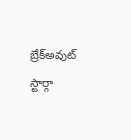బ్రేక్అవుట్ స్టార్గా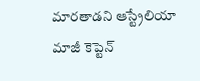మారతాడని ఆస్ట్రేలియా మాజీ కెప్టెన్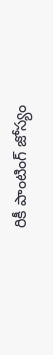రికీ పాంటింగ్ జోస్యం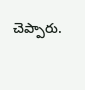చెప్పారు.